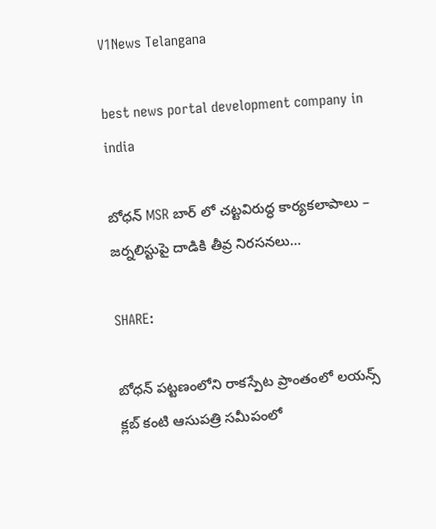V1News Telangana

best news portal development company in india

బోధన్ MSR బార్‌ లో చట్టవిరుద్ధ కార్యకలాపాలు – జర్నలిస్టుపై దాడికి తీవ్ర నిరసనలు…

SHARE:

బోధన్ పట్టణంలోని రాకస్పేట ప్రాంతంలో లయన్స్ క్లబ్ కంటి ఆసుపత్రి సమీపంలో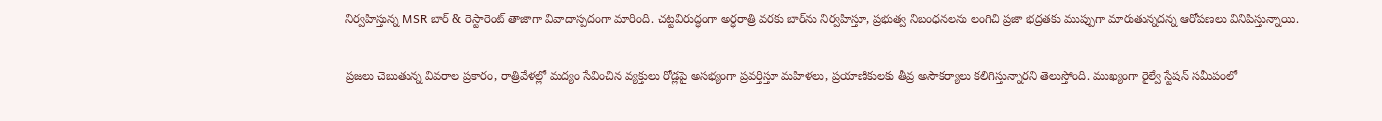నిర్వహిస్తున్న MSR బార్ & రెస్టారెంట్ తాజాగా వివాదాస్పదంగా మారింది. చట్టవిరుద్ధంగా అర్ధరాత్రి వరకు బార్‌ను నిర్వహిస్తూ, ప్రభుత్వ నిబంధనలను లంగిచి ప్రజా భద్రతకు ముప్పుగా మారుతున్నదన్న ఆరోపణలు వినిపిస్తున్నాయి.

ప్రజలు చెబుతున్న వివరాల ప్రకారం, రాత్రివేళల్లో మద్యం సేవించిన వ్యక్తులు రోడ్లపై అసభ్యంగా ప్రవర్తిస్తూ మహిళలు, ప్రయాణికులకు తీవ్ర అసౌకర్యాలు కలిగిస్తున్నారని తెలుస్తోంది. ముఖ్యంగా రైల్వే స్టేషన్ సమీపంలో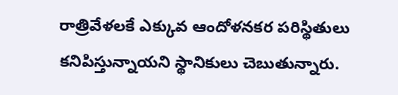రాత్రివేళలకే ఎక్కువ ఆందోళనకర పరిస్థితులు కనిపిస్తున్నాయని స్థానికులు చెబుతున్నారు.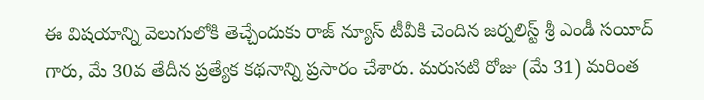ఈ విషయాన్ని వెలుగులోకి తెచ్చేందుకు రాజ్ న్యూస్ టీవీకి చెందిన జర్నలిస్ట్ శ్రీ ఎండీ సయీద్ గారు, మే 30వ తేదీన ప్రత్యేక కథనాన్ని ప్రసారం చేశారు. మరుసటి రోజు (మే 31) మరింత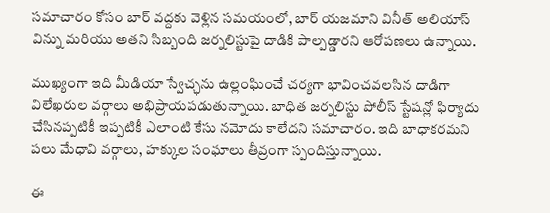సమాచారం కోసం బార్ వద్దకు వెళ్లిన సమయంలో, బార్ యజమాని వినీత్ అలియాస్ విన్ను మరియు అతని సిబ్బంది జర్నలిస్టుపై దాడికి పాల్పడ్డారని ఆరోపణలు ఉన్నాయి.

ముఖ్యంగా ఇది మీడియా స్వేచ్ఛను ఉల్లంఘించే చర్యగా భావించవలసిన దాడిగా విలేఖరుల వర్గాలు అభిప్రాయపడుతున్నాయి. బాధిత జర్నలిస్టు పోలీస్ స్టేషన్లో ఫిర్యాదు చేసినప్పటికీ ఇప్పటికీ ఎలాంటి కేసు నమోదు కాలేదని సమాచారం. ఇది బాధాకరమని పలు మేధావి వర్గాలు, హక్కుల సంఘాలు తీవ్రంగా స్పందిస్తున్నాయి.

ఈ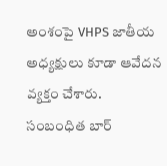అంశంపై VHPS జాతీయ అధ్యక్షులు కూడా ఆవేదన వ్యక్తం చేశారు. సంబంధిత బార్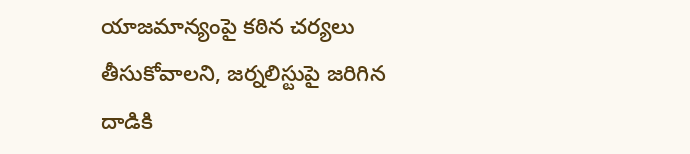యాజమాన్యంపై కఠిన చర్యలు తీసుకోవాలని, జర్నలిస్టుపై జరిగిన దాడికి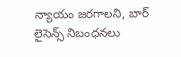న్యాయం జరగాలని, బార్ లైసెన్స్ నిబంధనలు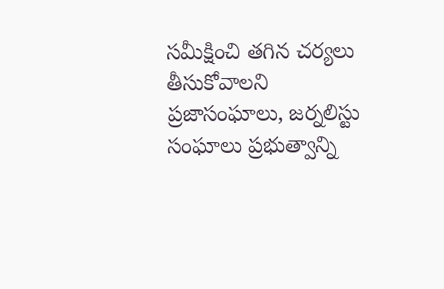సమీక్షించి తగిన చర్యలు తీసుకోవాలని ప్రజాసంఘాలు, జర్నలిస్టు సంఘాలు ప్రభుత్వాన్ని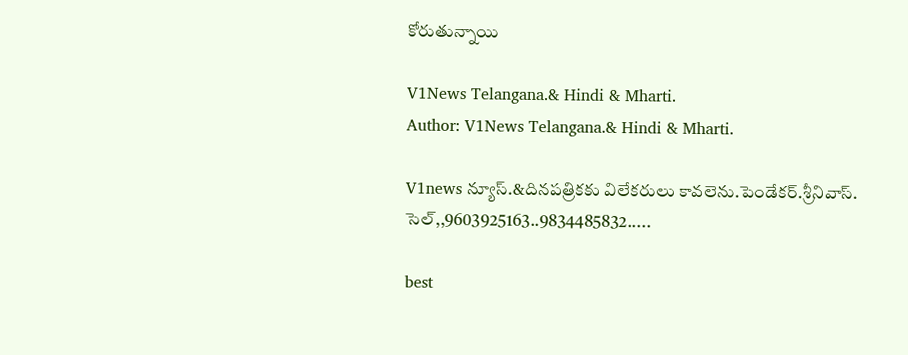కోరుతున్నాయి

V1News Telangana.& Hindi & Mharti.
Author: V1News Telangana.& Hindi & Mharti.

V1news న్యూస్.&దినపత్రికకు విలేకరులు కావలెను.పెండేకర్.శ్రీనివాస్. సెల్,,9603925163..9834485832.....

best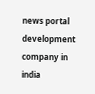news portal development company in india